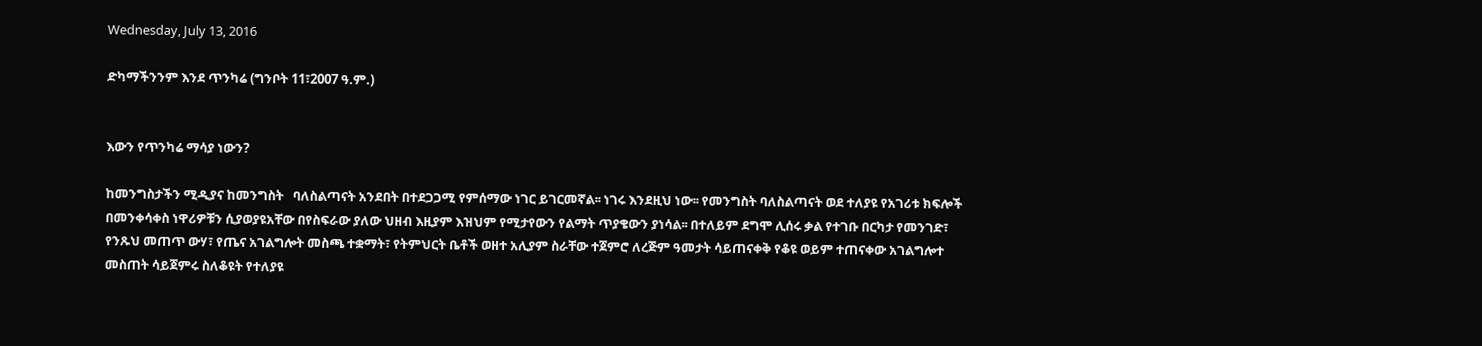Wednesday, July 13, 2016

ድካማችንንም እንደ ጥንካሬ (ግንቦት 11፣2007 ዓ.ም.)


እውን የጥንካሬ ማሳያ ነውን?

ከመንግስታችን ሚዲያና ከመንግስት   ባለስልጣናት አንደበት በተደጋጋሚ የምሰማው ነገር ይገርመኛል፡፡ ነገሩ እንደዚህ ነው፡፡ የመንግስት ባለስልጣናት ወደ ተለያዩ የአገሪቱ ክፍሎች በመንቀሳቀስ ነዋሪዎቹን ሲያወያዩአቸው በየስፍራው ያለው ህዘብ እዚያም እዝህም የሚታየውን የልማት ጥያቄውን ያነሳል፡፡ በተለይም ደግሞ ሊሰሩ ቃል የተገቡ በርካታ የመንገድ፣ የንጹህ መጠጥ ውሃ፣ የጤና አገልግሎት መስጫ ተቋማት፣ የትምህርት ቤቶች ወዘተ አሊያም ስራቸው ተጀምሮ ለረጅም ዓመታት ሳይጠናቀቅ የቆዩ ወይም ተጠናቀው አገልግሎተ መስጠት ሳይጀምሩ ስለቆዩት የተለያዩ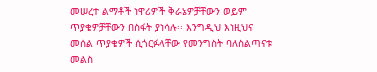መሠረተ ልማቶች ነዋሪዎች ቅራኔዎቻቸውን ወይም ጥያቄዎቻቸውን በስፋት ያነሳሉ፡፡ እንግዲህ እነዚህና መሰል ጥያቄዎች ሲጎርፉላቸው የመንግስት ባለስልጣናቱ መልስ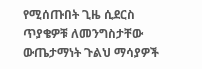የሚሰጡበት ጊዜ ሲደርስ ጥያቄዎቹ ለመንግስታቸው ውጤታማነት ጉልህ ማሳያዎች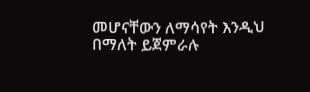መሆናቸውን ለማሳየት እንዲህ በማለት ይጀምራሉ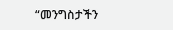“መንግስታችን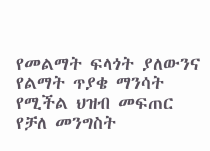የመልማት ፍላጎት ያለውንና የልማት ጥያቄ ማንሳት የሚችል ህዝብ መፍጠር የቻለ መንግስት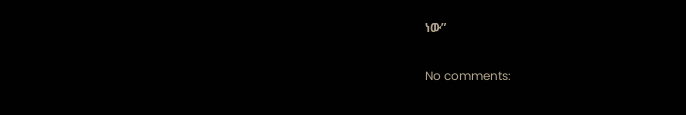ነው”

No comments: